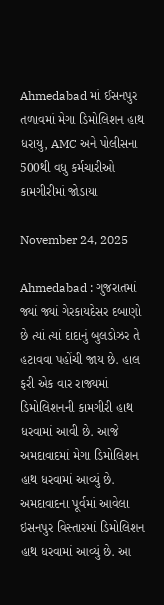Ahmedabad માં ઈસનપુર તળાવમાં મેગા ડિમોલિશન હાથ ધરાયુ, AMC અને પોલીસના 500થી વધુ કર્મચારીઓ કામગીરીમાં જોડાયા

November 24, 2025

Ahmedabad : ગુજરાતમાં જ્યાં જ્યાં ગેરકાયદેસર દબાણો છે ત્યાં ત્યાં દાદાનું બુલડોઝર તે હટાવવા પહોંચી જાય છે. હાલ ફરી એક વાર રાજ્યમાં ડિમોલિશનની કામગીરી હાથ ધરવામાં આવી છે. આજે અમદાવાદમાં મેગા ડિમોલિશન હાથ ધરવામાં આવ્યું છે. અમદાવાદના પૂર્વમાં આવેલા ઇસનપુર વિસ્તારમાં ડિમોલિશન હાથ ધરવામાં આવ્યું છે. આ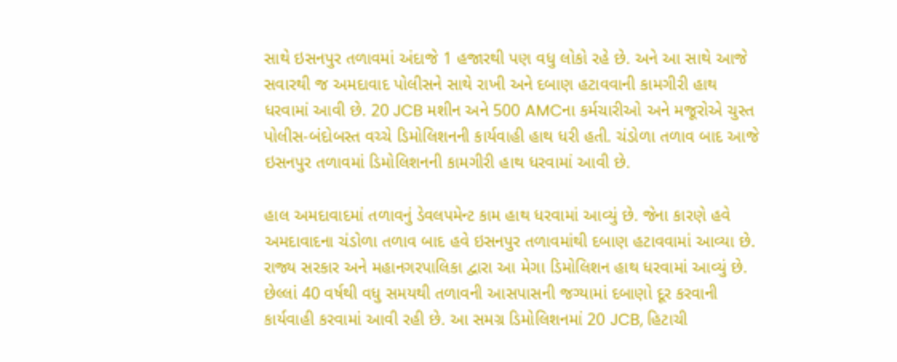સાથે ઇસનપુર તળાવમાં અંદાજે 1 હજારથી પણ વધુ લોકો રહે છે. અને આ સાથે આજે સવારથી જ અમદાવાદ પોલીસને સાથે રાખી અને દબાણ હટાવવાની કામગીરી હાથ ધરવામાં આવી છે. 20 JCB મશીન અને 500 AMCના કર્મચારીઓ અને મજૂરોએ ચુસ્ત પોલીસ-બંદોબસ્ત વચ્ચે ડિમોલિશનની કાર્યવાહી હાથ ધરી હતી. ચંડોળા તળાવ બાદ આજે ઇસનપુર તળાવમાં ડિમોલિશનની કામગીરી હાથ ધરવામાં આવી છે.

હાલ અમદાવાદમાં તળાવનું ડેવલપમેન્ટ કામ હાથ ધરવામાં આવ્યું છે. જેના કારણે હવે અમદાવાદના ચંડોળા તળાવ બાદ હવે ઇસનપુર તળાવમાંથી દબાણ હટાવવામાં આવ્યા છે. રાજ્ય સરકાર અને મહાનગરપાલિકા દ્વારા આ મેગા ડિમોલિશન હાથ ધરવામાં આવ્યું છે. છેલ્લાં 40 વર્ષથી વધુ સમયથી તળાવની આસપાસની જગ્યામાં દબાણો દૂર કરવાની કાર્યવાહી કરવામાં આવી રહી છે. આ સમગ્ર ડિમોલિશનમાં 20 JCB, હિટાચી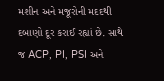મશીન અને મજૂરોની મદદથી દબાણો દૂર કરાઈ રહ્યાં છે. સાથે જ ACP, PI, PSI અને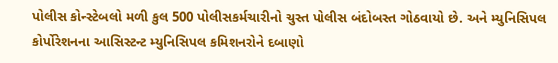પોલીસ કોન્સ્ટેબલો મળી કુલ 500 પોલીસકર્મચારીનો ચુસ્ત પોલીસ બંદોબસ્ત ગોઠવાયો છે. અને મ્યુનિસિપલ કોર્પોરેશનના આસિસ્ટન્ટ મ્યુનિસિપલ કમિશનરોને દબાણો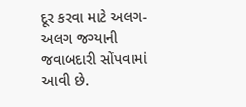દૂર કરવા માટે અલગ-અલગ જગ્યાની જવાબદારી સોંપવામાં આવી છે.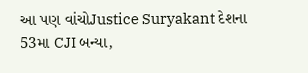આ પણ વાંચોJustice Suryakant દેશના 53મા CJI બન્યા,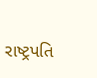રાષ્ટ્રપતિ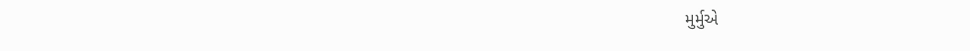મુર્મુએ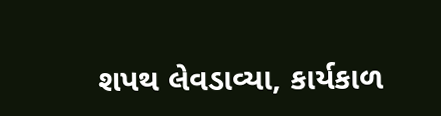શપથ લેવડાવ્યા, કાર્યકાળ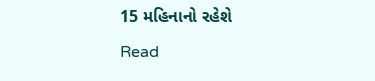15 મહિનાનો રહેશે

Read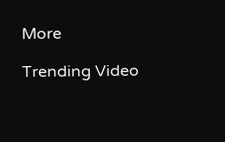More

Trending Video